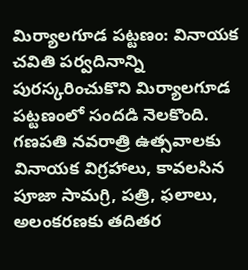మిర్యాలగూడ పట్టణం: వినాయక చవితి పర్వదినాన్ని పురస్కరించుకొని మిర్యాలగూడ పట్టణంలో సందడి నెలకొంది. గణపతి నవరాత్రి ఉత్సవాలకు వినాయక విగ్రహాలు, కావలసిన పూజా సామగ్రి, పత్రి, ఫలాలు, అలంకరణకు తదితర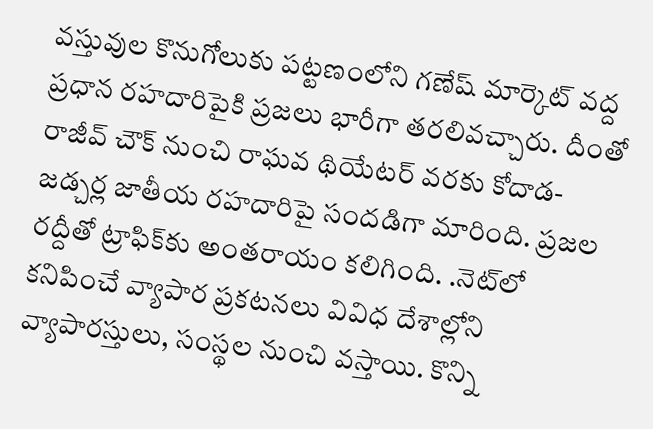వస్తువుల కొనుగోలుకు పట్టణంలోని గణేష్ మార్కెట్ వద్ద ప్రధాన రహదారిపైకి ప్రజలు భారీగా తరలివచ్చారు. దీంతో రాజీవ్ చౌక్ నుంచి రాఘవ థియేటర్ వరకు కోదాడ- జడ్చర్ల జాతీయ రహదారిపై సందడిగా మారింది. ప్రజల రద్దీతో ట్రాఫిక్‌కు అంతరాయం కలిగింది. .నెట్‌లో కనిపించే వ్యాపార ప్రకటనలు వివిధ దేశాల్లోని వ్యాపారస్తులు, సంస్థల నుంచి వస్తాయి. కొన్ని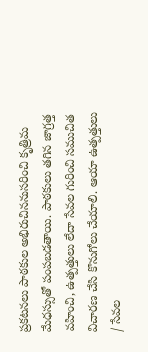ప్రకటనలు పాఠకుల అభిరుచిననుసరించి కృత్రిమ మేధస్సుతో పంపబడతాయి. పాఠకులు తగిన జాగ్రత్త వహించి, ఉత్పత్తులు లేదా సేవల గురించి సముచిత విచారణ చేసి కొనుగోలు చేయాలి. ఆయా ఉత్పత్తులు / సేవల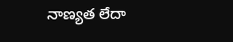నాణ్యత లేదా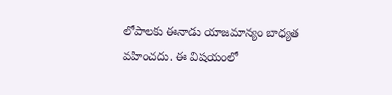లోపాలకు ఈనాడు యాజమాన్యం బాధ్యత వహించదు. ఈ విషయంలో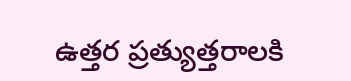ఉత్తర ప్రత్యుత్తరాలకి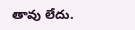తావు లేదు.